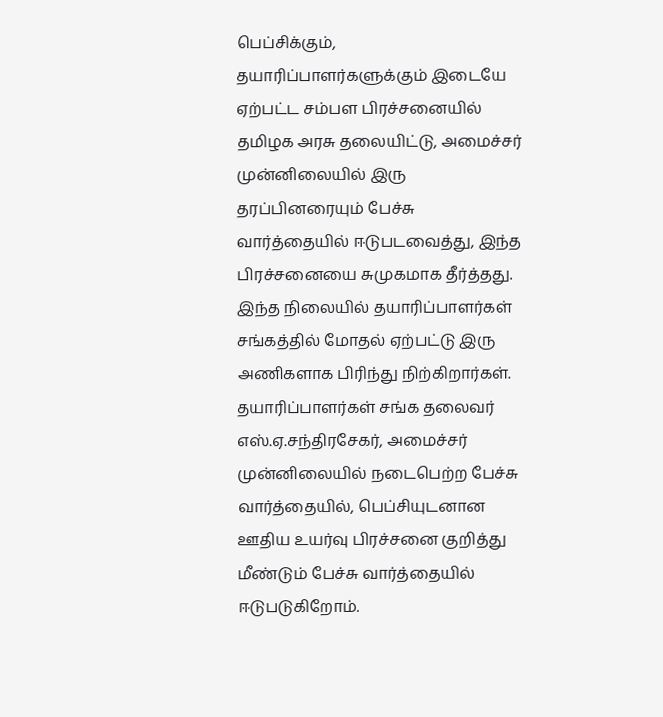பெப்சிக்கும், தயாரிப்பாளர்களுக்கும் இடையே ஏற்பட்ட சம்பள பிரச்சனையில் தமிழக அரசு தலையிட்டு, அமைச்சர் முன்னிலையில் இரு தரப்பினரையும் பேச்சு வார்த்தையில் ஈடுபடவைத்து, இந்த பிரச்சனையை சுமுகமாக தீர்த்தது. இந்த நிலையில் தயாரிப்பாளர்கள் சங்கத்தில் மோதல் ஏற்பட்டு இரு அணிகளாக பிரிந்து நிற்கிறார்கள். தயாரிப்பாளர்கள் சங்க தலைவர் எஸ்.ஏ.சந்திரசேகர், அமைச்சர் முன்னிலையில் நடைபெற்ற பேச்சு வார்த்தையில், பெப்சியுடனான ஊதிய உயர்வு பிரச்சனை குறித்து மீண்டும் பேச்சு வார்த்தையில் ஈடுபடுகிறோம்.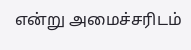என்று அமைச்சரிடம்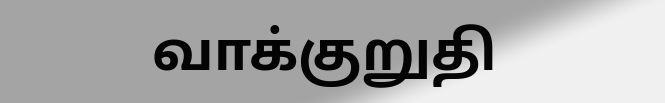வாக்குறுதி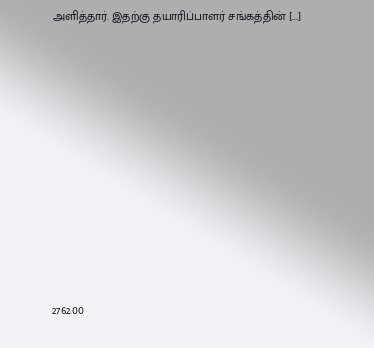அளித்தார். இதற்கு தயாரிப்பாளர் சங்கத்தின் [...]














2762.00